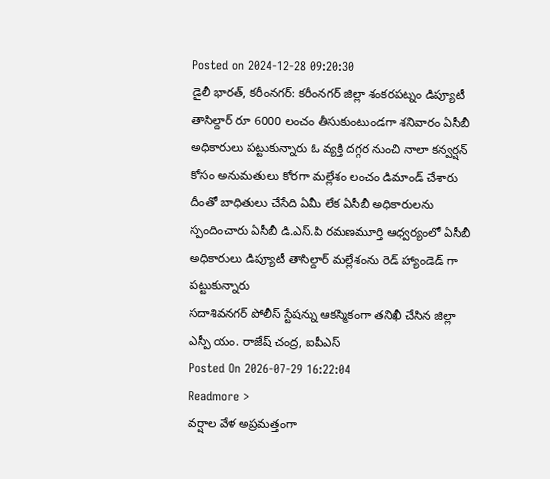Posted on 2024-12-28 09:20:30
డైలీ భారత్, కరీంనగర్: కరీంనగర్ జిల్లా శంకరపట్నం డిప్యూటీ తాసిల్దార్ రూ 6000 లంచం తీసుకుంటుండగా శనివారం ఏసీబీ అధికారులు పట్టుకున్నారు ఓ వ్యక్తి దగ్గర నుంచి నాలా కన్వర్షన్ కోసం అనుమతులు కోరగా మల్లేశం లంచం డిమాండ్ చేశారు దీంతో బాధితులు చేసేది ఏమీ లేక ఏసీబీ అధికారులను స్పందించారు ఏసీబీ డి.ఎస్.పి రమణమూర్తి ఆధ్వర్యంలో ఏసీబీ అధికారులు డిప్యూటీ తాసిల్దార్ మల్లేశంను రెడ్ హ్యాండెడ్ గా పట్టుకున్నారు
సదాశివనగర్ పోలీస్ స్టేషన్ను ఆకస్మికంగా తనిఖీ చేసిన జిల్లా ఎస్పీ యం. రాజేష్ చంద్ర, ఐపీఎస్
Posted On 2026-07-29 16:22:04
Readmore >
వర్షాల వేళ అప్రమత్తంగా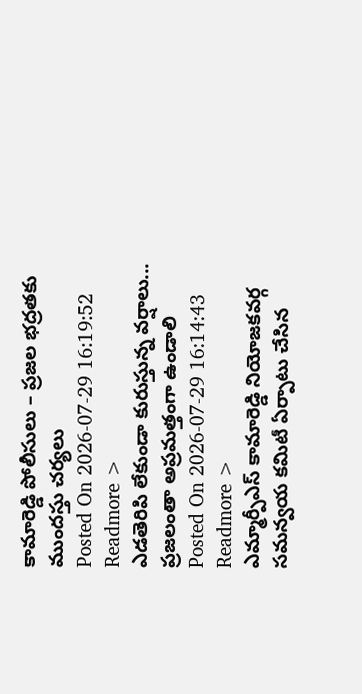కామారెడ్డి పోలీసులు – ప్రజల భద్రతకు ముందస్తు చర్యలు
Posted On 2026-07-29 16:19:52
Readmore >
ఎడతెరిపి లేకుండా కురుస్తున్న వర్షాలు... ప్రజలంతా అప్రమత్తంగా ఉండాలి
Posted On 2026-07-29 16:14:43
Readmore >
ఎమ్మార్పీఎస్ కామారెడ్డి నియోజకవర్గ సమన్వయ కమిటీ ఏర్పాటు చేసిన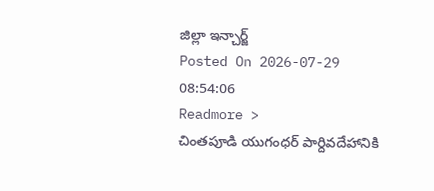జిల్లా ఇన్చార్జ్
Posted On 2026-07-29 08:54:06
Readmore >
చింతపూడి యుగంధర్ పార్దివదేహానికి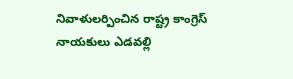నివాళులర్పించిన రాష్ట్ర కాంగ్రెస్ నాయకులు ఎడవల్లి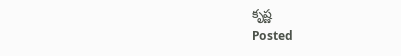కృష్ణ
Posted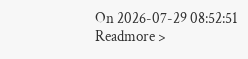On 2026-07-29 08:52:51
Readmore >